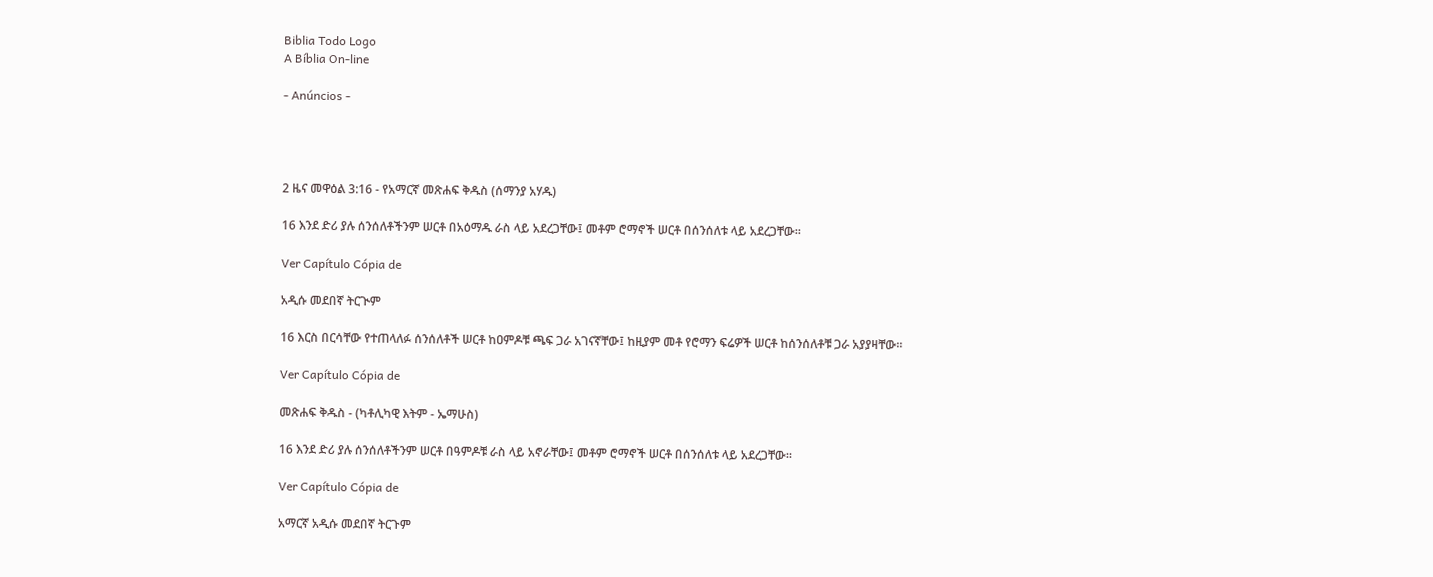Biblia Todo Logo
A Bíblia On-line

- Anúncios -




2 ዜና መዋዕል 3:16 - የአማርኛ መጽሐፍ ቅዱስ (ሰማንያ አሃዱ)

16 እንደ ድሪ ያሉ ሰንሰለቶችንም ሠርቶ በአዕማዱ ራስ ላይ አደረጋቸው፤ መቶም ሮማኖች ሠርቶ በሰንሰለቱ ላይ አደረጋቸው።

Ver Capítulo Cópia de

አዲሱ መደበኛ ትርጒም

16 እርስ በርሳቸው የተጠላለፉ ሰንሰለቶች ሠርቶ ከዐምዶቹ ጫፍ ጋራ አገናኛቸው፤ ከዚያም መቶ የሮማን ፍሬዎች ሠርቶ ከሰንሰለቶቹ ጋራ አያያዛቸው።

Ver Capítulo Cópia de

መጽሐፍ ቅዱስ - (ካቶሊካዊ እትም - ኤማሁስ)

16 እንደ ድሪ ያሉ ሰንሰለቶችንም ሠርቶ በዓምዶቹ ራስ ላይ አኖራቸው፤ መቶም ሮማኖች ሠርቶ በሰንሰለቱ ላይ አደረጋቸው።

Ver Capítulo Cópia de

አማርኛ አዲሱ መደበኛ ትርጉም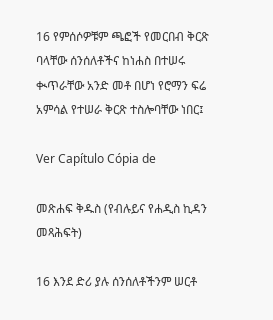16 የምሰሶዎቹም ጫፎች የመርበብ ቅርጽ ባላቸው ሰንሰለቶችና ከነሐስ በተሠሩ ቊጥራቸው አንድ መቶ በሆነ የሮማን ፍሬ አምሳል የተሠራ ቅርጽ ተስሎባቸው ነበር፤

Ver Capítulo Cópia de

መጽሐፍ ቅዱስ (የብሉይና የሐዲስ ኪዳን መጻሕፍት)

16 እንደ ድሪ ያሉ ሰንሰለቶችንም ሠርቶ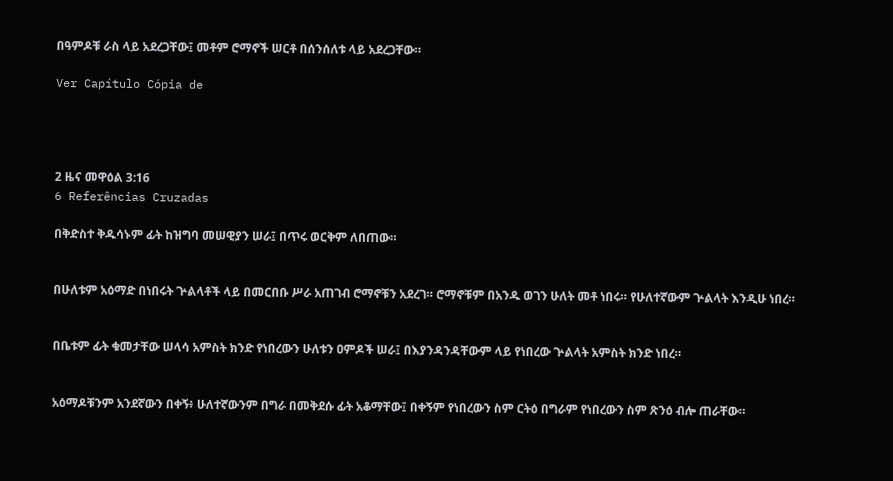በዓምዶቹ ራስ ላይ አደረጋቸው፤ መቶም ሮማኖች ሠርቶ በሰንሰለቱ ላይ አደረጋቸው።

Ver Capítulo Cópia de




2 ዜና መዋዕል 3:16
6 Referências Cruzadas

በቅድስተ ቅዱሳኑም ፊት ከዝግባ መሠዊያን ሠራ፤ በጥሩ ወርቅም ለበጠው።


በሁለቱም አዕማድ በነበሩት ጕልላቶች ላይ በመርበቡ ሥራ አጠገብ ሮማኖቹን አደረገ። ሮማኖቹም በአንዱ ወገን ሁለት መቶ ነበሩ። የሁለተኛውም ጕልላት እንዲሁ ነበረ።


በቤቱም ፊት ቁመታቸው ሠላሳ አምስት ክንድ የነበረውን ሁለቱን ዐምዶች ሠራ፤ በእያንዳንዳቸውም ላይ የነበረው ጕልላት አምስት ክንድ ነበረ።


አዕማዶቹንም አንደኛውን በቀኝ፥ ሁለተኛውንም በግራ በመቅደሱ ፊት አቆማቸው፤ በቀኝም የነበረውን ስም ርትዕ በግራም የነበረውን ስም ጽንዕ ብሎ ጠራቸው።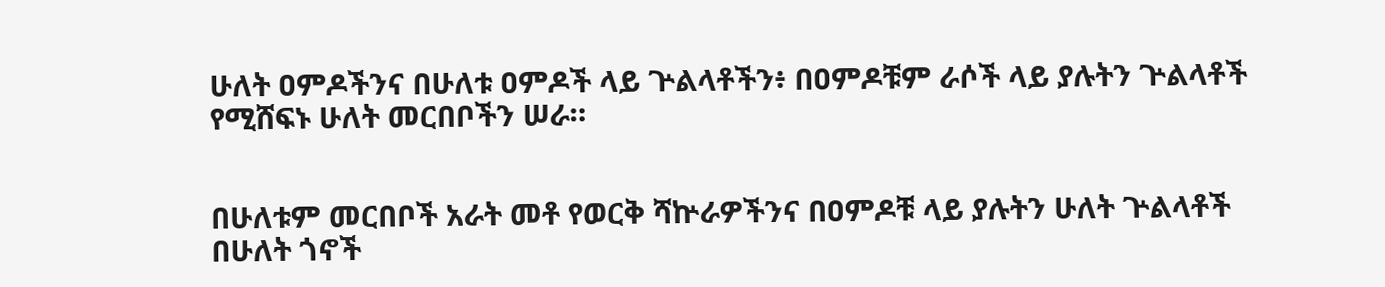ሁለት ዐምዶችንና በሁለቱ ዐምዶች ላይ ጕልላቶችን፥ በዐምዶቹም ራሶች ላይ ያሉትን ጕልላቶች የሚሸፍኑ ሁለት መርበቦችን ሠራ።


በሁለቱም መርበቦች አራት መቶ የወርቅ ሻኵራዎችንና በዐምዶቹ ላይ ያሉትን ሁለት ጕልላቶች በሁለት ጎኖች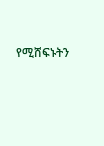የሚሸፍኑትን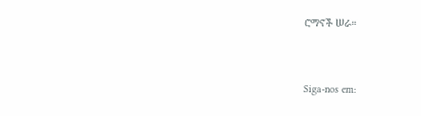ሮማኖች ሠራ።


Siga-nos em: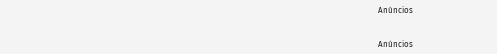Anúncios


Anúncios